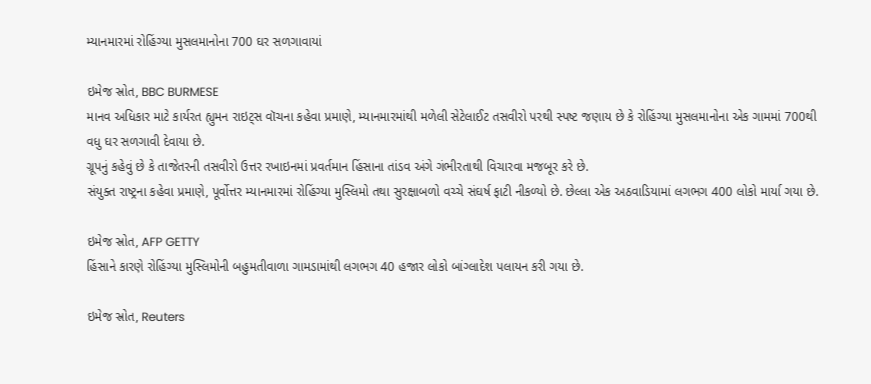મ્યાનમારમાં રોહિંગ્યા મુસલમાનોના 700 ઘર સળગાવાયાં

ઇમેજ સ્રોત, BBC BURMESE
માનવ અધિકાર માટે કાર્યરત હ્યુમન રાઇટ્સ વૉચના કહેવા પ્રમાણે, મ્યાનમારમાંથી મળેલી સેટેલાઈટ તસવીરો પરથી સ્પષ્ટ જણાય છે કે રોહિંગ્યા મુસલમાનોના એક ગામમાં 700થી વધુ ઘર સળગાવી દેવાયા છે.
ગ્રૂપનું કહેવું છે કે તાજેતરની તસવીરો ઉત્તર રખાઇનમાં પ્રવર્તમાન હિંસાના તાંડવ અંગે ગંભીરતાથી વિચારવા મજબૂર કરે છે.
સંયુક્ત રાષ્ટ્રના કહેવા પ્રમાણે, પૂર્વોત્તર મ્યાનમારમાં રોહિંગ્યા મુસ્લિમો તથા સુરક્ષાબળો વચ્ચે સંઘર્ષ ફાટી નીકળ્યો છે. છેલ્લા એક અઠવાડિયામાં લગભગ 400 લોકો માર્યા ગયા છે.

ઇમેજ સ્રોત, AFP GETTY
હિંસાને કારણે રોહિંગ્યા મુસ્લિમોની બહુમતીવાળા ગામડામાંથી લગભગ 40 હજાર લોકો બાંગ્લાદેશ પલાયન કરી ગયા છે.

ઇમેજ સ્રોત, Reuters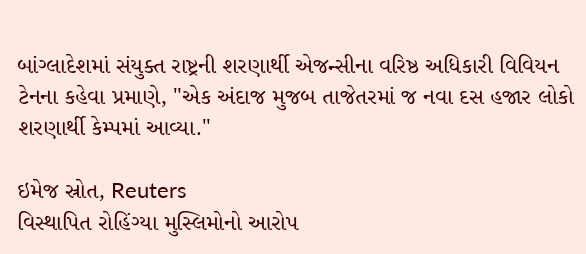બાંગ્લાદેશમાં સંયુક્ત રાષ્ટ્રની શરણાર્થી એજન્સીના વરિષ્ઠ અધિકારી વિવિયન ટેનના કહેવા પ્રમાણે, "એક અંદાજ મુજબ તાજેતરમાં જ નવા દસ હજાર લોકો શરણાર્થી કેમ્પમાં આવ્યા."

ઇમેજ સ્રોત, Reuters
વિસ્થાપિત રોહિંગ્યા મુસ્લિમોનો આરોપ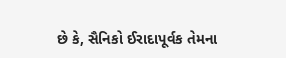છે કે, સૈનિકો ઈરાદાપૂર્વક તેમના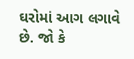ઘરોમાં આગ લગાવે છે. જો કે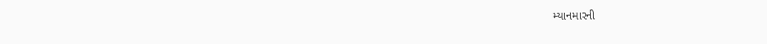મ્યાનમારની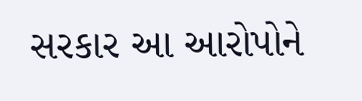સરકાર આ આરોપોને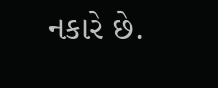નકારે છે.